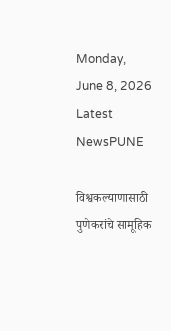Monday, June 8, 2026
Latest NewsPUNE

विश्वकल्याणासाठी पुणेकरांचे सामूहिक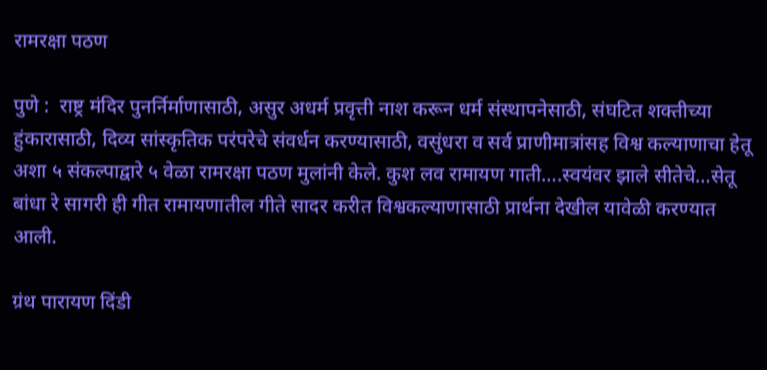रामरक्षा पठण

पुणे :  राष्ट्र मंदिर पुनर्निर्माणासाठी, असुर अधर्म प्रवृत्ती नाश करून धर्म संस्थापनेसाठी, संघटित शक्तीच्या हुंकारासाठी, दिव्य सांस्कृतिक परंपरेचे संवर्धन करण्यासाठी, वसुंधरा व सर्व प्राणीमात्रांसह विश्व कल्याणाचा हेतू अशा ५ संकल्पाद्वारे ५ वेळा रामरक्षा पठण मुलांनी केले. कुश लव रामायण गाती….स्वयंवर झाले सीतेचे…सेतू बांधा रे सागरी ही गीत रामायणातील गीते सादर करीत विश्वकल्याणासाठी प्रार्थना देखील यावेळी करण्यात आली.

ग्रंथ पारायण दिंडी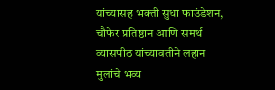यांच्यासह भक्ती सुधा फाउंडेशन, चौफेर प्रतिष्ठान आणि समर्थ व्यासपीठ यांच्यावतीने लहान मुलांचे भव्य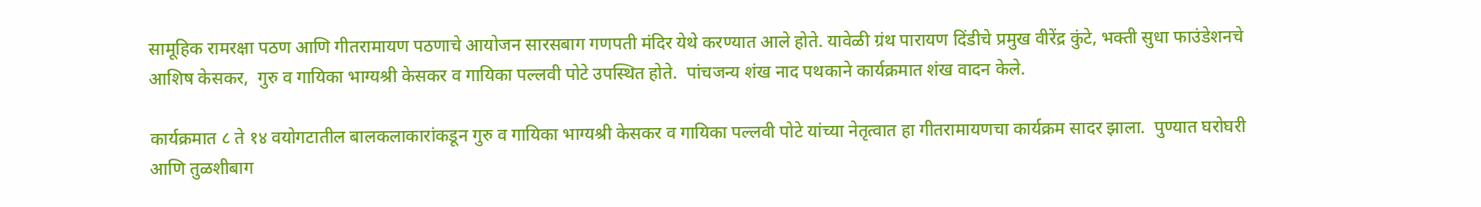सामूहिक रामरक्षा पठण आणि गीतरामायण पठणाचे आयोजन सारसबाग गणपती मंदिर येथे करण्यात आले होते. यावेळी ग्रंथ पारायण दिंडीचे प्रमुख वीरेंद्र कुंटे, भक्ती सुधा फाउंडेशनचे आशिष केसकर,  गुरु व गायिका भाग्यश्री केसकर व गायिका पल्लवी पोटे उपस्थित होते.  पांचजन्य शंख नाद पथकाने कार्यक्रमात शंख वादन केले.

कार्यक्रमात ८ ते १४ वयोगटातील बालकलाकारांकडून गुरु व गायिका भाग्यश्री केसकर व गायिका पल्लवी पोटे यांच्या नेतृत्वात हा गीतरामायणचा कार्यक्रम सादर झाला.  पुण्यात घरोघरी आणि तुळशीबाग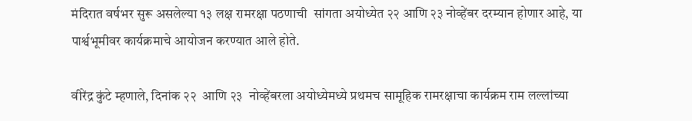मंदिरात वर्षभर सुरू असलेल्या १३ लक्ष रामरक्षा पठणाची  सांगता अयोध्येत २२ आणि २३ नोव्हेंबर दरम्यान होणार आहे, या पार्श्वभूमीवर कार्यक्रमाचे आयोजन करण्यात आले होते.

वीरेंद्र कुंटे म्हणाले, दिनांक २२  आणि २३  नोव्हेंबरला अयोध्येमध्ये प्रथमच सामूहिक रामरक्षाचा कार्यक्रम राम लल्लांच्या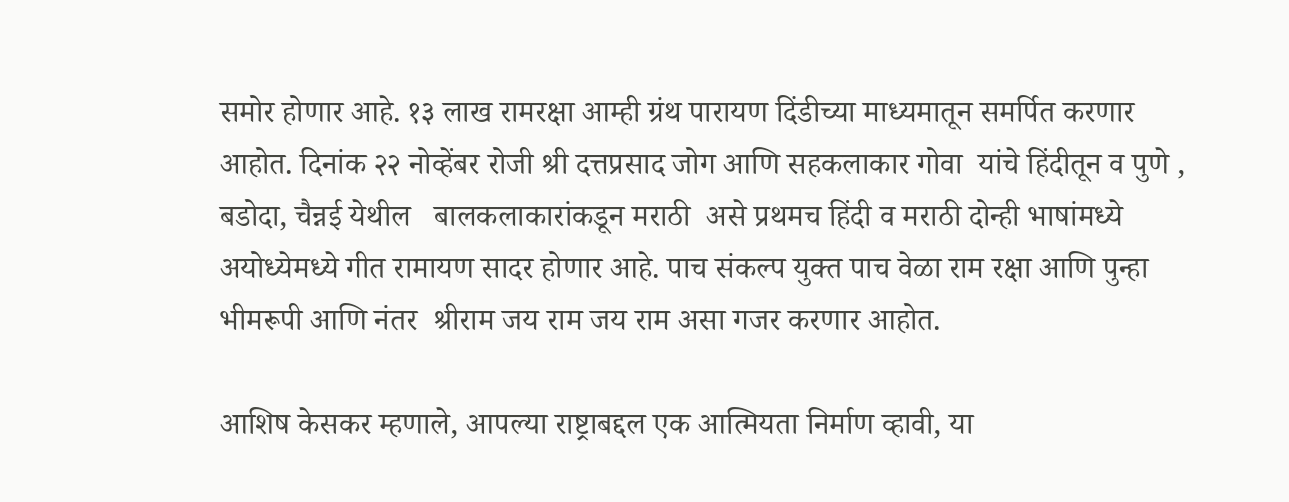समोर होणार आहे. १३ लाख रामरक्षा आम्ही ग्रंथ पारायण दिंडीच्या माध्यमातून समर्पित करणार आहोत. दिनांक २२ नोव्हेंबर रोजी श्री दत्तप्रसाद जोग आणि सहकलाकार गोवा  यांचे हिंदीतून व पुणे , बडोदा, चैन्नई येथील   बालकलाकारांकडून मराठी  असे प्रथमच हिंदी व मराठी दोन्ही भाषांमध्ये अयोध्येमध्ये गीत रामायण सादर होणार आहे. पाच संकल्प युक्त पाच वेळा राम रक्षा आणि पुन्हा भीमरूपी आणि नंतर  श्रीराम जय राम जय राम असा गजर करणार आहोत.

आशिष केसकर म्हणाले, आपल्या राष्ट्राबद्दल एक आत्मियता निर्माण व्हावी, या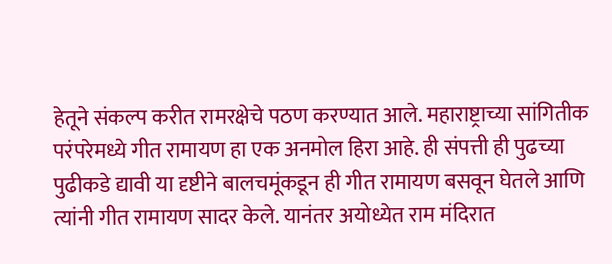हेतूने संकल्प करीत रामरक्षेचे पठण करण्यात आले. महाराष्ट्राच्या सांगितीक परंपरेमध्ये गीत रामायण हा एक अनमोल हिरा आहे. ही संपत्ती ही पुढच्या पुढीकडे द्यावी या दृष्टीने बालचमूंकडून ही गीत रामायण बसवून घेतले आणि त्यांनी गीत रामायण सादर केले. यानंतर अयोध्येत राम मंदिरात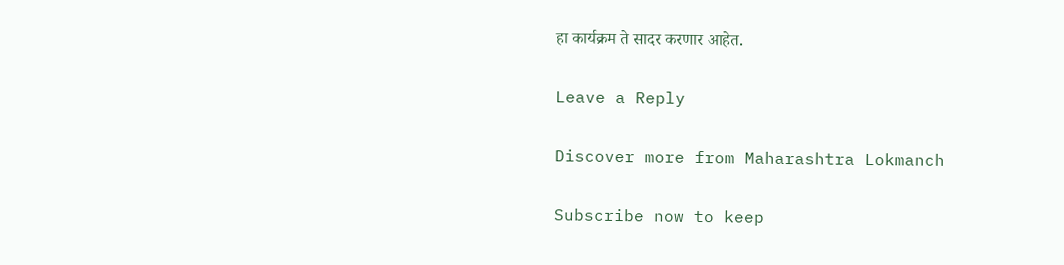हा कार्यक्रम ते सादर करणार आहेत.

Leave a Reply

Discover more from Maharashtra Lokmanch

Subscribe now to keep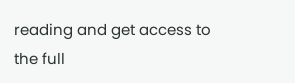reading and get access to the full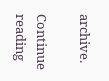archive.

Continue reading